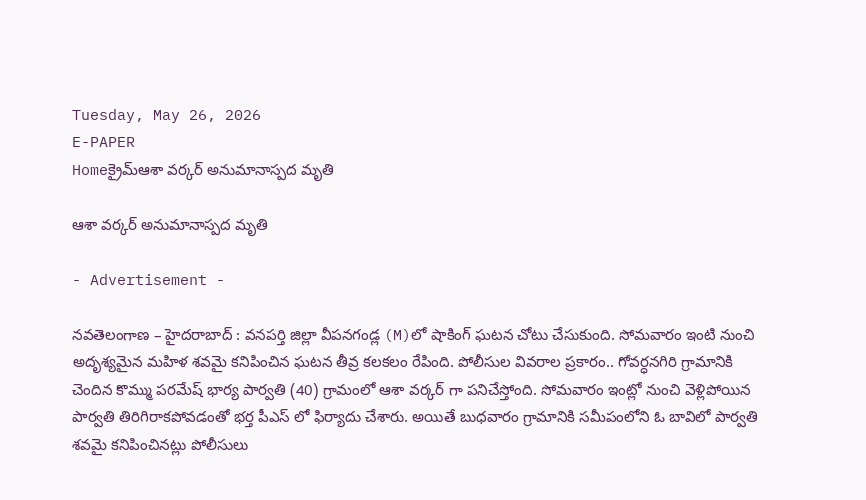Tuesday, May 26, 2026
E-PAPER
Homeక్రైమ్ఆశా వర్కర్ అనుమానాస్పద మృతి

ఆశా వర్కర్ అనుమానాస్పద మృతి

- Advertisement -

నవతెలంగాణ – హైదరాబాద్ : వనపర్తి జిల్లా వీపనగండ్ల (M)లో షాకింగ్ ఘటన చోటు చేసుకుంది. సోమవారం ఇంటి నుంచి అదృశ్యమైన మహిళ శవమై కనిపించిన ఘటన తీవ్ర కలకలం రేపింది. పోలీసుల వివరాల ప్రకారం.. గోవర్ధనగిరి గ్రామానికి చెందిన కొమ్ము పరమేష్ భార్య పార్వతి (40) గ్రామంలో ఆశా వర్కర్ గా పనిచేస్తోంది. సోమవారం ఇంట్లో నుంచి వెళ్లిపోయిన పార్వతి తిరిగిరాకపోవడంతో భర్త పీఎస్ లో ఫిర్యాదు చేశారు. అయితే బుధవారం గ్రామానికి సమీపంలోని ఓ బావిలో పార్వతి శవమై కనిపించినట్లు పోలీసులు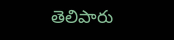తెలిపారు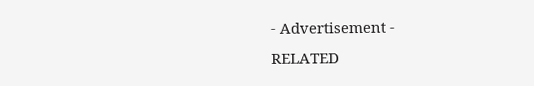- Advertisement -
RELATED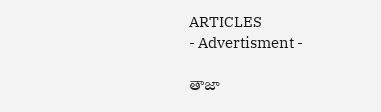ARTICLES
- Advertisment -

తాజా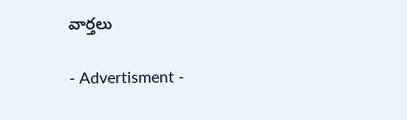వార్తలు

- Advertisment -